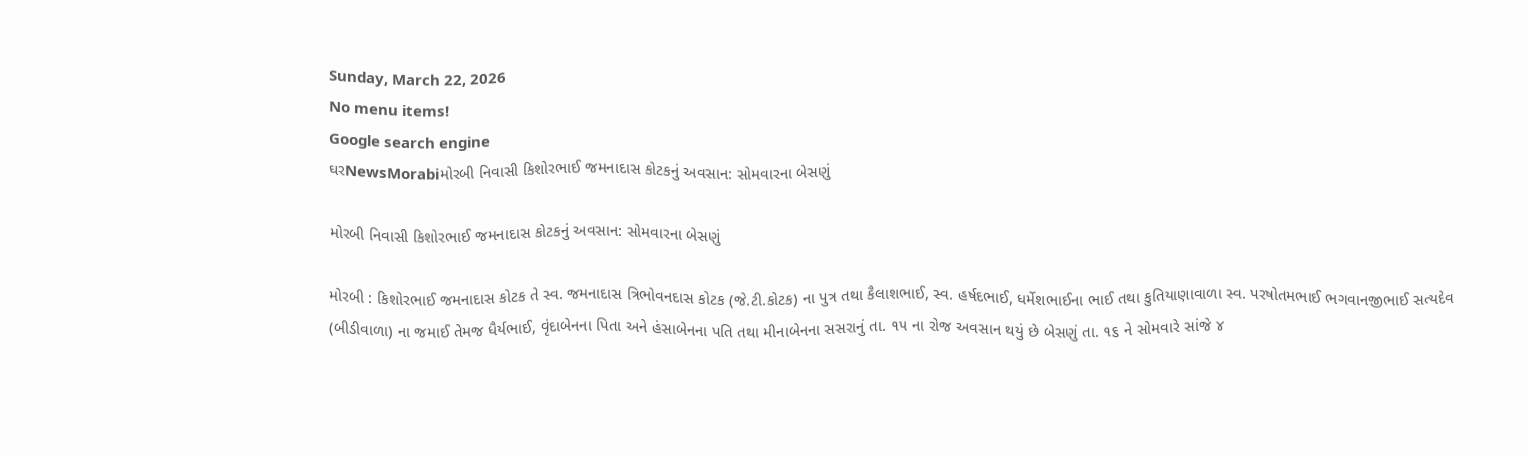Sunday, March 22, 2026
No menu items!
Google search engine
ઘરNewsMorabiમોરબી નિવાસી કિશોરભાઈ જમનાદાસ કોટકનું અવસાન: સોમવારના બેસણું

મોરબી નિવાસી કિશોરભાઈ જમનાદાસ કોટકનું અવસાન: સોમવારના બેસણું

મોરબી : કિશોરભાઈ જમનાદાસ કોટક તે સ્વ. જમનાદાસ ત્રિભોવનદાસ કોટક (જે.ટી.કોટક) ના પુત્ર તથા કૈલાશભાઈ, સ્વ. હર્ષદભાઈ, ધર્મેશભાઈના ભાઈ તથા કુતિયાણાવાળા સ્વ. પરષોતમભાઈ ભગવાનજીભાઈ સત્યદેવ (બીડીવાળા) ના જમાઈ તેમજ ધૈર્યભાઈ, વૃંદાબેનના પિતા અને હંસાબેનના પતિ તથા મીનાબેનના સસરાનું તા. ૧૫ ના રોજ અવસાન થયું છે બેસણું તા. ૧૬ ને સોમવારે સાંજે ૪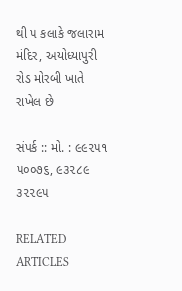થી ૫ કલાકે જલારામ મંદિર, અયોધ્યાપુરી રોડ મોરબી ખાતે રાખેલ છે

સંપર્ક :: મો. : ૯૯૨૫૧ ૫૦૦૭૬, ૯૩૨૮૯ ૩૨૨૯૫

RELATED ARTICLES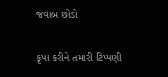જવાબ છોડો

કૃપા કરીને તમારી ટિપ્પણી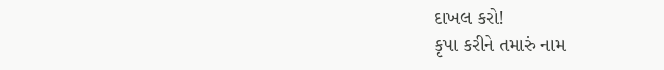દાખલ કરો!
કૃપા કરીને તમારું નામ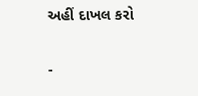અહીં દાખલ કરો

-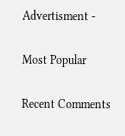Advertisment -

Most Popular

Recent Comments